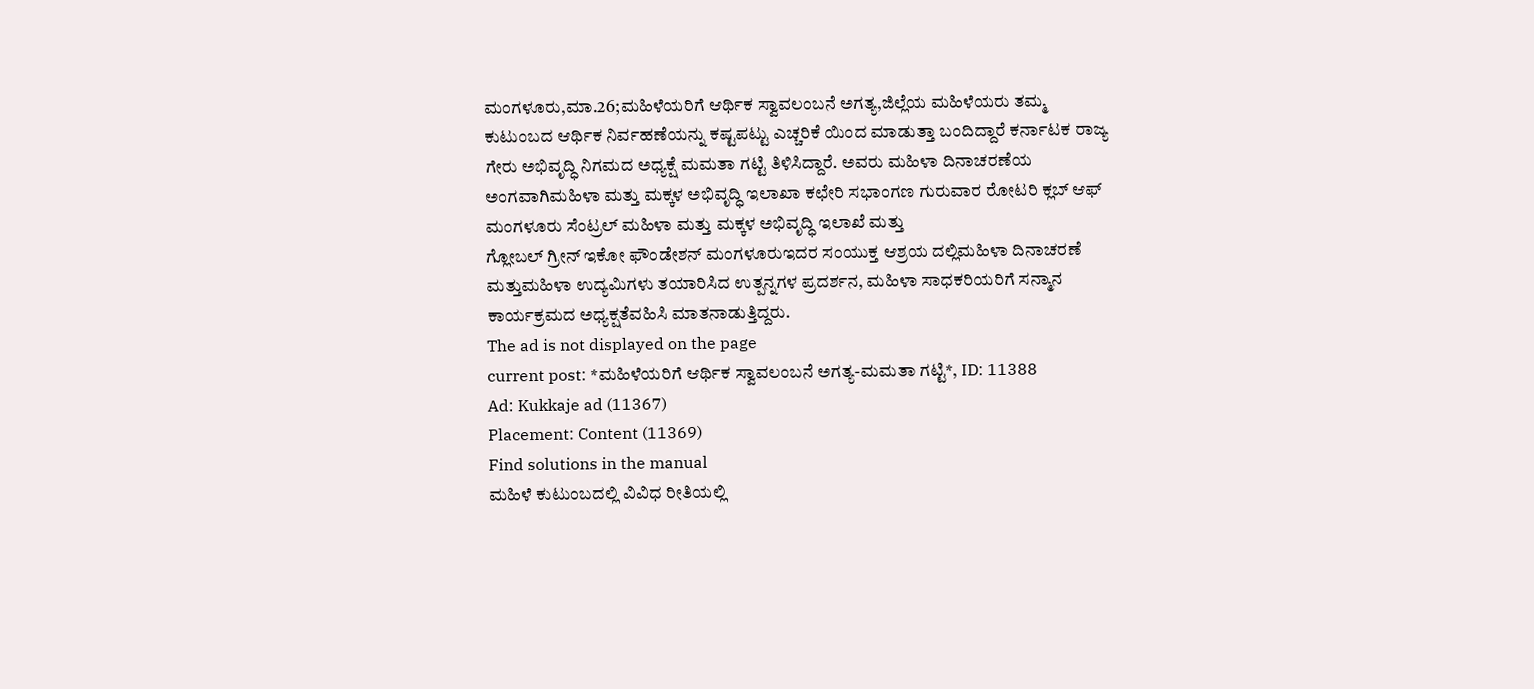ಮಂಗಳೂರು,ಮಾ.26;ಮಹಿಳೆಯರಿಗೆ ಆರ್ಥಿಕ ಸ್ವಾವಲಂಬನೆ ಅಗತ್ಯ,ಜಿಲ್ಲೆಯ ಮಹಿಳೆಯರು ತಮ್ಮ ಕುಟುಂಬದ ಆರ್ಥಿಕ ನಿರ್ವಹಣೆಯನ್ನು ಕಷ್ಟಪಟ್ಟು ಎಚ್ಚರಿಕೆ ಯಿಂದ ಮಾಡುತ್ತಾ ಬಂದಿದ್ದಾರೆ ಕರ್ನಾಟಕ ರಾಜ್ಯ ಗೇರು ಅಭಿವೃದ್ಧಿ ನಿಗಮದ ಅಧ್ಯಕ್ಷೆ ಮಮತಾ ಗಟ್ಟಿ ತಿಳಿಸಿದ್ದಾರೆ. ಅವರು ಮಹಿಳಾ ದಿನಾಚರಣೆಯ ಅಂಗವಾಗಿಮಹಿಳಾ ಮತ್ತು ಮಕ್ಕಳ ಅಭಿವೃದ್ಧಿ ಇಲಾಖಾ ಕಛೇರಿ ಸಭಾಂಗಣ ಗುರುವಾರ ರೋಟರಿ ಕ್ಲಬ್ ಆಫ್ ಮಂಗಳೂರು ಸೆಂಟ್ರಲ್ ಮಹಿಳಾ ಮತ್ತು ಮಕ್ಕಳ ಅಭಿವೃದ್ಧಿ ಇಲಾಖೆ ಮತ್ತು
ಗ್ಲೋಬಲ್ ಗ್ರೀನ್ ಇಕೋ ಫೌಂಡೇಶನ್ ಮಂಗಳೂರುಇದರ ಸಂಯುಕ್ತ ಆಶ್ರಯ ದಲ್ಲಿಮಹಿಳಾ ದಿನಾಚರಣೆ ಮತ್ತುಮಹಿಳಾ ಉದ್ಯಮಿಗಳು ತಯಾರಿಸಿದ ಉತ್ಪನ್ನಗಳ ಪ್ರದರ್ಶನ, ಮಹಿಳಾ ಸಾಧಕರಿಯರಿಗೆ ಸನ್ಮಾನ ಕಾರ್ಯಕ್ರಮದ ಅಧ್ಯಕ್ಷತೆವಹಿಸಿ ಮಾತನಾಡುತ್ತಿದ್ದರು.
The ad is not displayed on the page
current post: *ಮಹಿಳೆಯರಿಗೆ ಆರ್ಥಿಕ ಸ್ವಾವಲಂಬನೆ ಅಗತ್ಯ-ಮಮತಾ ಗಟ್ಟಿ*, ID: 11388
Ad: Kukkaje ad (11367)
Placement: Content (11369)
Find solutions in the manual
ಮಹಿಳೆ ಕುಟುಂಬದಲ್ಲಿ ವಿವಿಧ ರೀತಿಯಲ್ಲಿ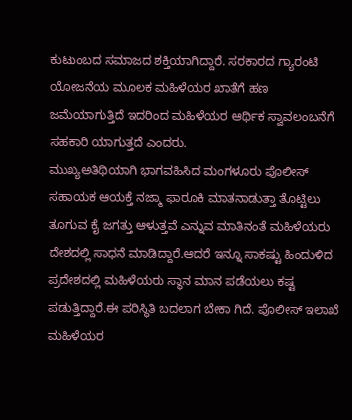ಕುಟುಂಬದ ಸಮಾಜದ ಶಕ್ತಿಯಾಗಿದ್ದಾರೆ. ಸರಕಾರದ ಗ್ಯಾರಂಟಿ ಯೋಜನೆಯ ಮೂಲಕ ಮಹಿಳೆಯರ ಖಾತೆಗೆ ಹಣ ಜಮೆಯಾಗುತ್ತಿದೆ ಇದರಿಂದ ಮಹಿಳೆಯರ ಆರ್ಥಿಕ ಸ್ವಾವಲಂಬನೆಗೆ ಸಹಕಾರಿ ಯಾಗುತ್ತದೆ ಎಂದರು.
ಮುಖ್ಯಅತಿಥಿಯಾಗಿ ಭಾಗವಹಿಸಿದ ಮಂಗಳೂರು ಪೊಲೀಸ್ ಸಹಾಯಕ ಆಯಕ್ತೆ ನಜ್ಮಾ ಫಾರೂಕಿ ಮಾತನಾಡುತ್ತಾ ತೊಟ್ಟಿಲು ತೂಗುವ ಕೈ ಜಗತ್ತು ಆಳುತ್ತವೆ ಎನ್ನುವ ಮಾತಿನಂತೆ ಮಹಿಳೆಯರು ದೇಶದಲ್ಲಿ ಸಾಧನೆ ಮಾಡಿದ್ದಾರೆ.ಆದರೆ ಇನ್ನೂ ಸಾಕಷ್ಟು ಹಿಂದುಳಿದ ಪ್ರದೇಶದಲ್ಲಿ ಮಹಿಳೆಯರು ಸ್ಥಾನ ಮಾನ ಪಡೆಯಲು ಕಷ್ಟ ಪಡುತ್ತಿದ್ದಾರೆ.ಈ ಪರಿಸ್ಥಿತಿ ಬದಲಾಗ ಬೇಕಾ ಗಿದೆ. ಪೊಲೀಸ್ ಇಲಾಖೆ ಮಹಿಳೆಯರ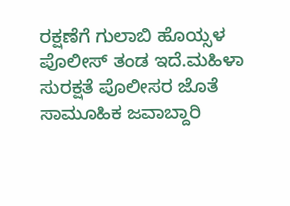ರಕ್ಷಣೆಗೆ ಗುಲಾಬಿ ಹೊಯ್ಸಳ ಪೊಲೀಸ್ ತಂಡ ಇದೆ.ಮಹಿಳಾ ಸುರಕ್ಷತೆ ಪೊಲೀಸರ ಜೊತೆ ಸಾಮೂಹಿಕ ಜವಾಬ್ದಾರಿ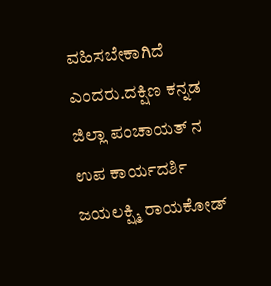ವಹಿಸಬೇಕಾಗಿದೆ ಎಂದರು.ದಕ್ಷಿಣ ಕನ್ನಡ ಜಿಲ್ಲಾ ಪಂಚಾಯತ್ ನ ಉಪ ಕಾರ್ಯದರ್ಶಿ
ಜಯಲಕ್ಷ್ಮಿ ರಾಯಕೋಡ್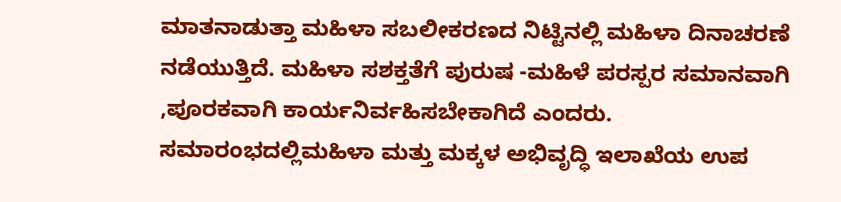ಮಾತನಾಡುತ್ತಾ ಮಹಿಳಾ ಸಬಲೀಕರಣದ ನಿಟ್ಟಿನಲ್ಲಿ ಮಹಿಳಾ ದಿನಾಚರಣೆ ನಡೆಯುತ್ತಿದೆ. ಮಹಿಳಾ ಸಶಕ್ತತೆಗೆ ಪುರುಷ -ಮಹಿಳೆ ಪರಸ್ಪರ ಸಮಾನವಾಗಿ ,ಪೂರಕವಾಗಿ ಕಾರ್ಯನಿರ್ವಹಿಸಬೇಕಾಗಿದೆ ಎಂದರು.
ಸಮಾರಂಭದಲ್ಲಿಮಹಿಳಾ ಮತ್ತು ಮಕ್ಕಳ ಅಭಿವೃದ್ಧಿ ಇಲಾಖೆಯ ಉಪ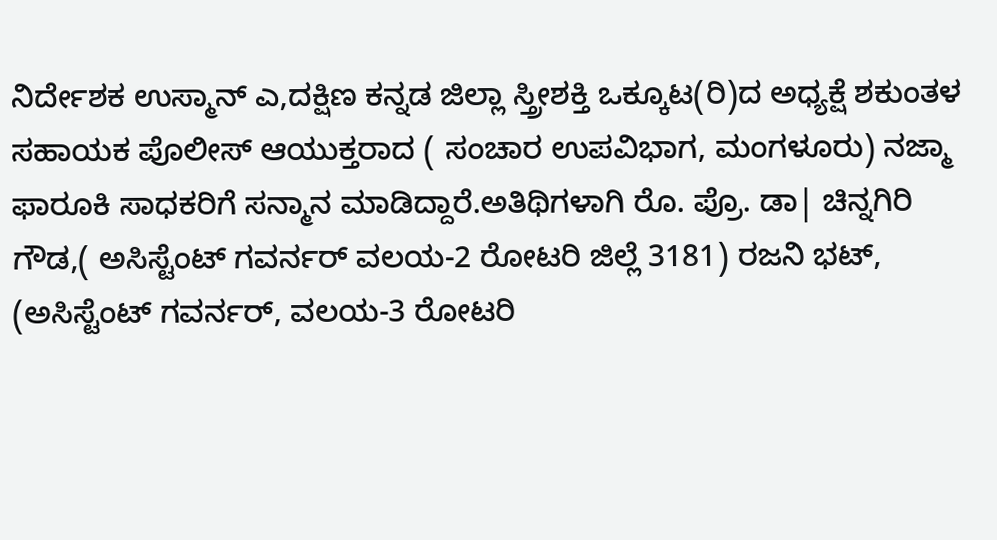ನಿರ್ದೇಶಕ ಉಸ್ಮಾನ್ ಎ,ದಕ್ಷಿಣ ಕನ್ನಡ ಜಿಲ್ಲಾ ಸ್ತ್ರೀಶಕ್ತಿ ಒಕ್ಕೂಟ(ರಿ)ದ ಅಧ್ಯಕ್ಷೆ ಶಕುಂತಳ ಸಹಾಯಕ ಪೊಲೀಸ್ ಆಯುಕ್ತರಾದ ( ಸಂಚಾರ ಉಪವಿಭಾಗ, ಮಂಗಳೂರು) ನಜ್ಮಾ ಫಾರೂಕಿ ಸಾಧಕರಿಗೆ ಸನ್ಮಾನ ಮಾಡಿದ್ದಾರೆ.ಅತಿಥಿಗಳಾಗಿ ರೊ. ಪ್ರೊ. ಡಾ| ಚಿನ್ನಗಿರಿ ಗೌಡ,( ಅಸಿಸ್ಟೆಂಟ್ ಗವರ್ನರ್ ವಲಯ-2 ರೋಟರಿ ಜಿಲ್ಲೆ 3181) ರಜನಿ ಭಟ್, (ಅಸಿಸ್ಟೆಂಟ್ ಗವರ್ನರ್, ವಲಯ-3 ರೋಟರಿ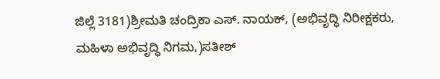ಜಿಲ್ಲೆ 3181)ಶ್ರೀಮತಿ ಚಂದ್ರಿಕಾ ಎಸ್. ನಾಯಕ್, (ಅಭಿವೃದ್ಧಿ ನಿರೀಕ್ಷಕರು, ಮಹಿಳಾ ಅಭಿವೃದ್ಧಿ ನಿಗಮ,)ಸತೀಶ್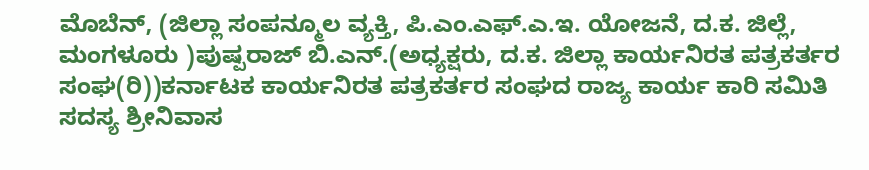ಮೊಬೆನ್, (ಜಿಲ್ಲಾ ಸಂಪನ್ಮೂಲ ವ್ಯಕ್ತಿ, ಪಿ.ಎಂ.ಎಫ್.ಎ.ಇ. ಯೋಜನೆ, ದ.ಕ. ಜಿಲ್ಲೆ, ಮಂಗಳೂರು )ಪುಷ್ಪರಾಜ್ ಬಿ.ಎನ್.(ಅಧ್ಯಕ್ಷರು, ದ.ಕ. ಜಿಲ್ಲಾ ಕಾರ್ಯನಿರತ ಪತ್ರಕರ್ತರ ಸಂಘ(ರಿ))ಕರ್ನಾಟಕ ಕಾರ್ಯನಿರತ ಪತ್ರಕರ್ತರ ಸಂಘದ ರಾಜ್ಯ ಕಾರ್ಯ ಕಾರಿ ಸಮಿತಿ ಸದಸ್ಯ ಶ್ರೀನಿವಾಸ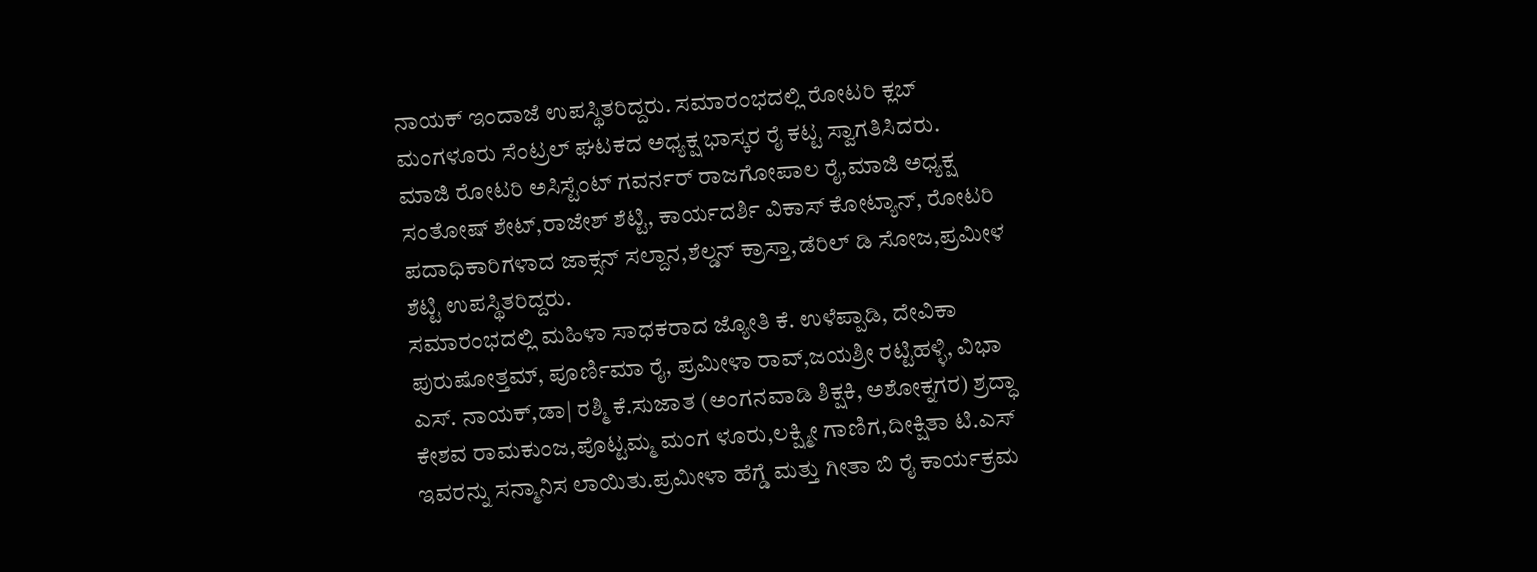ನಾಯಕ್ ಇಂದಾಜೆ ಉಪಸ್ಥಿತರಿದ್ದರು. ಸಮಾರಂಭದಲ್ಲಿ ರೋಟರಿ ಕ್ಲಬ್ ಮಂಗಳೂರು ಸೆಂಟ್ರಲ್ ಘಟಕದ ಅಧ್ಯಕ್ಷ ಭಾಸ್ಕರ ರೈ ಕಟ್ಟ ಸ್ವಾಗತಿಸಿದರು.
ಮಾಜಿ ರೋಟರಿ ಅಸಿಸ್ಟೆಂಟ್ ಗವರ್ನರ್ ರಾಜಗೋಪಾಲ ರೈ,ಮಾಜಿ ಅಧ್ಯಕ್ಷ ಸಂತೋಷ್ ಶೇಟ್,ರಾಜೇಶ್ ಶೆಟ್ಟಿ, ಕಾರ್ಯದರ್ಶಿ ವಿಕಾಸ್ ಕೋಟ್ಯಾನ್, ರೋಟರಿ ಪದಾಧಿಕಾರಿಗಳಾದ ಜಾಕ್ಸನ್ ಸಲ್ದಾನ,ಶೆಲ್ಡನ್ ಕ್ರಾಸ್ತಾ,ಡೆರಿಲ್ ಡಿ ಸೋಜ,ಪ್ರಮೀಳ ಶೆಟ್ಟಿ ಉಪಸ್ಥಿತರಿದ್ದರು.
ಸಮಾರಂಭದಲ್ಲಿ ಮಹಿಳಾ ಸಾಧಕರಾದ ಜ್ಯೋತಿ ಕೆ. ಉಳೆಪ್ಪಾಡಿ, ದೇವಿಕಾ ಪುರುಷೋತ್ತಮ್, ಪೂರ್ಣಿಮಾ ರೈ, ಪ್ರಮೀಳಾ ರಾವ್,ಜಯಶ್ರೀ ರಟ್ಟಿಹಳ್ಳಿ, ವಿಭಾ ಎಸ್. ನಾಯಕ್,ಡಾ| ರಶ್ಮಿ ಕೆ.ಸುಜಾತ (ಅಂಗನವಾಡಿ ಶಿಕ್ಷಕಿ, ಅಶೋಕ್ನಗರ) ಶ್ರದ್ಧಾ ಕೇಶವ ರಾಮಕುಂಜ,ಪೊಟ್ಟಮ್ಮ ಮಂಗ ಳೂರು,ಲಕ್ಷ್ಮೀ ಗಾಣಿಗ,ದೀಕ್ಷಿತಾ ಟಿ.ಎಸ್ ಇವರನ್ನು ಸನ್ಮಾನಿಸ ಲಾಯಿತು.ಪ್ರಮೀಳಾ ಹೆಗ್ಡೆ ಮತ್ತು ಗೀತಾ ಬಿ ರೈ ಕಾರ್ಯಕ್ರಮ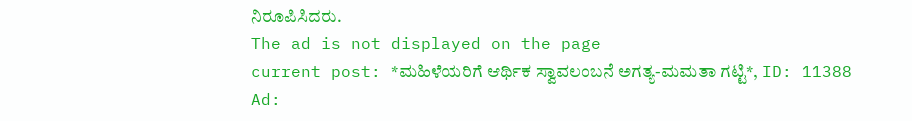ನಿರೂಪಿಸಿದರು.
The ad is not displayed on the page
current post: *ಮಹಿಳೆಯರಿಗೆ ಆರ್ಥಿಕ ಸ್ವಾವಲಂಬನೆ ಅಗತ್ಯ-ಮಮತಾ ಗಟ್ಟಿ*, ID: 11388
Ad: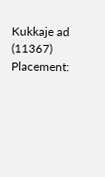Kukkaje ad (11367)
Placement: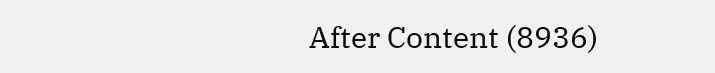After Content (8936)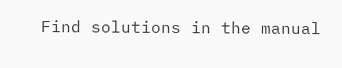Find solutions in the manual